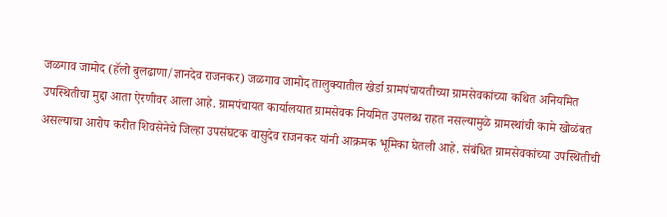जळगाव जामोद (हॅलो बुलढाणा/ज्ञानदेव राजनकर) जळगाव जामोद तालुक्यातील खेर्डा ग्रामपंचायतीच्या ग्रामसेवकांच्या कथित अनियमित उपस्थितीचा मुद्दा आता ऐरणीवर आला आहे. ग्रामपंचायत कार्यालयात ग्रामसेवक नियमित उपलब्ध राहत नसल्यामुळे ग्रामस्थांची कामे खोळंबत असल्याचा आरोप करीत शिवसेनेचे जिल्हा उपसंघटक वासुदेव राजनकर यांनी आक्रमक भूमिका घेतली आहे. संबंधित ग्रामसेवकांच्या उपस्थितीची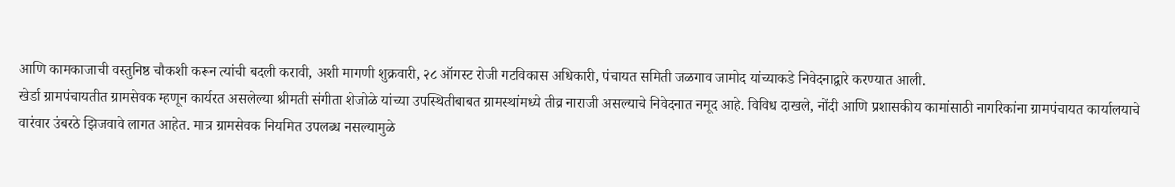आणि कामकाजाची वस्तुनिष्ठ चौकशी करून त्यांची बदली करावी, अशी मागणी शुक्रवारी, २८ ऑगस्ट रोजी गटविकास अधिकारी, पंचायत समिती जळगाव जामोद यांच्याकडे निवेदनाद्वारे करण्यात आली.
खेर्डा ग्रामपंचायतीत ग्रामसेवक म्हणून कार्यरत असलेल्या श्रीमती संगीता शेजोळे यांच्या उपस्थितीबाबत ग्रामस्थांमध्ये तीव्र नाराजी असल्याचे निवेदनात नमूद आहे. विविध दाखले, नोंदी आणि प्रशासकीय कामांसाठी नागरिकांना ग्रामपंचायत कार्यालयाचे वारंवार उंबरठे झिजवावे लागत आहेत. मात्र ग्रामसेवक नियमित उपलब्ध नसल्यामुळे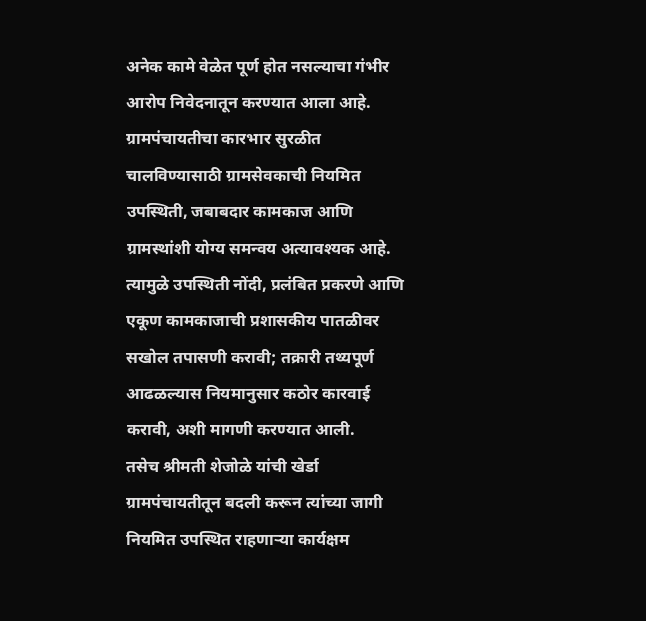अनेक कामे वेळेत पूर्ण होत नसल्याचा गंभीर आरोप निवेदनातून करण्यात आला आहे.
ग्रामपंचायतीचा कारभार सुरळीत चालविण्यासाठी ग्रामसेवकाची नियमित उपस्थिती, जबाबदार कामकाज आणि ग्रामस्थांशी योग्य समन्वय अत्यावश्यक आहे. त्यामुळे उपस्थिती नोंदी, प्रलंबित प्रकरणे आणि एकूण कामकाजाची प्रशासकीय पातळीवर सखोल तपासणी करावी; तक्रारी तथ्यपूर्ण आढळल्यास नियमानुसार कठोर कारवाई करावी, अशी मागणी करण्यात आली.
तसेच श्रीमती शेजोळे यांची खेर्डा ग्रामपंचायतीतून बदली करून त्यांच्या जागी नियमित उपस्थित राहणाऱ्या कार्यक्षम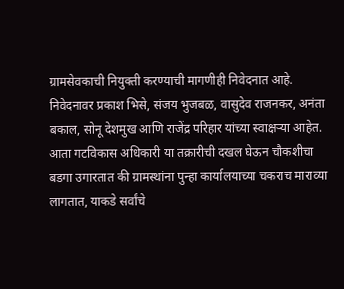ग्रामसेवकाची नियुक्ती करण्याची मागणीही निवेदनात आहे.
निवेदनावर प्रकाश भिसे, संजय भुजबळ, वासुदेव राजनकर, अनंता बकाल, सोनू देशमुख आणि राजेंद्र परिहार यांच्या स्वाक्षऱ्या आहेत. आता गटविकास अधिकारी या तक्रारीची दखल घेऊन चौकशीचा बडगा उगारतात की ग्रामस्थांना पुन्हा कार्यालयाच्या चकराच माराव्या लागतात, याकडे सर्वांचे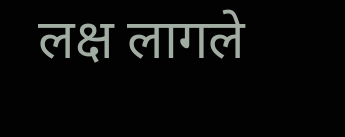लक्ष लागले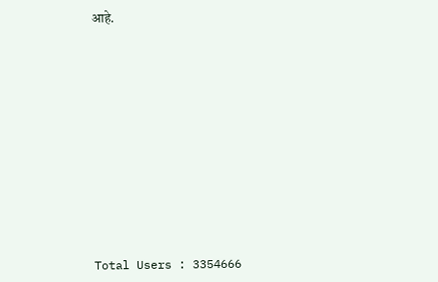आहे.











Total Users : 3354666